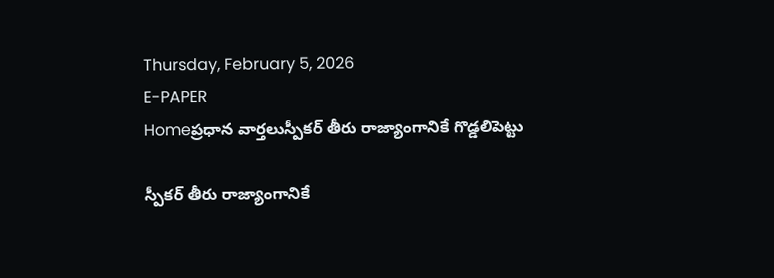Thursday, February 5, 2026
E-PAPER
Homeప్రధాన వార్తలుస్పీకర్‌ తీరు రాజ్యాంగానికే గొడ్డలిపెట్టు

స్పీకర్‌ తీరు రాజ్యాంగానికే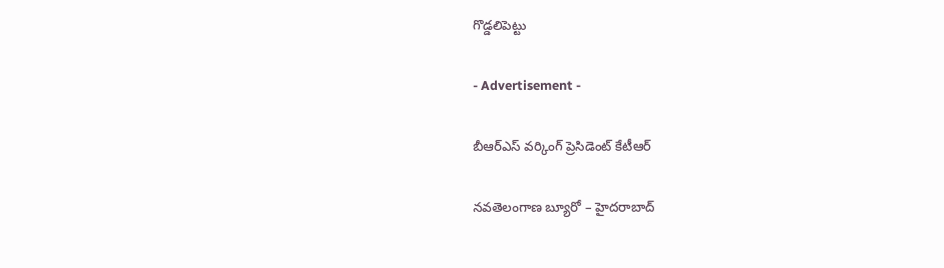గొడ్డలిపెట్టు

- Advertisement -

బీఆర్‌ఎస్‌ వర్కింగ్‌ ప్రెసిడెంట్‌ కేటీఆర్‌

నవతెలంగాణ బ్యూరో – హైదరాబాద్‌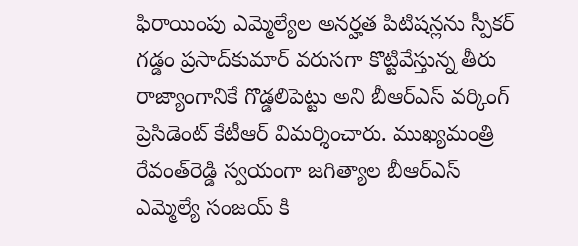ఫిరాయింపు ఎమ్మెల్యేల అనర్హత పిటిషన్లను స్పీకర్‌ గడ్డం ప్రసాద్‌కుమార్‌ వరుసగా కొట్టివేస్తున్న తీరు రాజ్యాంగానికే గొడ్డలిపెట్టు అని బీఆర్‌ఎస్‌ వర్కింగ్‌ ప్రెసిడెంట్‌ కేటీఆర్‌ విమర్శించారు. ముఖ్యమంత్రి రేవంత్‌రెడ్డి స్వయంగా జగిత్యాల బీఆర్‌ఎస్‌ ఎమ్మెల్యే సంజయ్ కి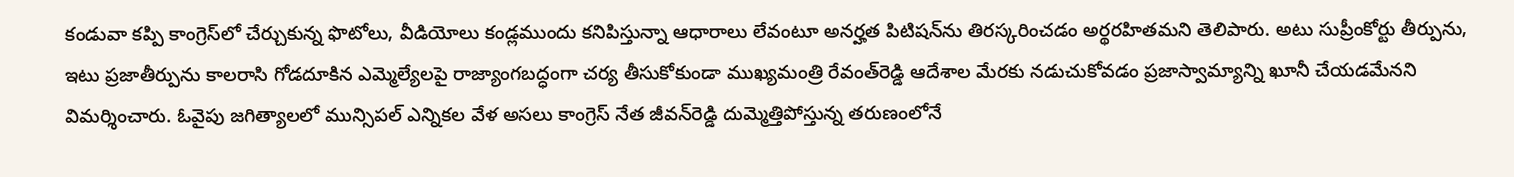కండువా కప్పి కాంగ్రెస్‌లో చేర్చుకున్న ఫొటోలు, వీడియోలు కండ్లముందు కనిపిస్తున్నా ఆధారాలు లేవంటూ అనర్హత పిటిషన్‌ను తిరస్కరించడం అర్థరహితమని తెలిపారు. అటు సుప్రీంకోర్టు తీర్పును, ఇటు ప్రజాతీర్పును కాలరాసి గోడదూకిన ఎమ్మెల్యేలపై రాజ్యాంగబద్ధంగా చర్య తీసుకోకుండా ముఖ్యమంత్రి రేవంత్‌రెడ్డి ఆదేశాల మేరకు నడుచుకోవడం ప్రజాస్వామ్యాన్ని ఖూనీ చేయడమేనని విమర్శించారు. ఓవైపు జగిత్యాలలో మున్సిపల్‌ ఎన్నికల వేళ అసలు కాంగ్రెస్‌ నేత జీవన్‌రెడ్డి దుమ్మెత్తిపోస్తున్న తరుణంలోనే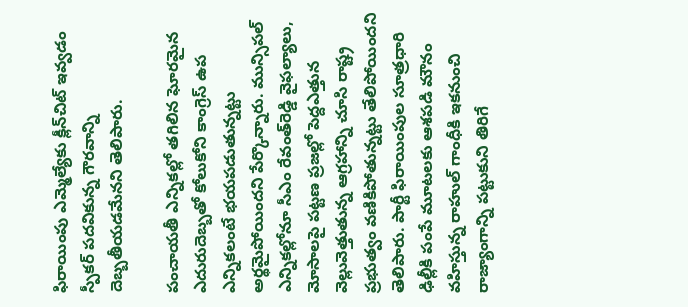ఫిరాయింపు ఎమ్మెల్యేకు క్లీన్‌చిట్‌ ఇవ్వడం స్పీకర్‌ పదవికున్న గౌరవాన్ని దెబ్బతీయడమేనని తెలిపారు.

పంచాయతీ ఎన్నికల్లో తగిలిన ఘోరమైన ఎదురుదెబ్బతో కోలుకోని కాంగ్రెస్‌ ఉప ఎన్నికలంటే భయపడుతున్నట్టు అర్థమైపోయిందని పేర్కొన్నారు. మున్సిపల్‌ ఎన్నికల్లోనూ సీఎం రేవంత్‌రెడ్డి వైఫల్యాలు, మోసాలపై పట్టణ ప్రజల్లో పెద్దఎత్తున వెల్లువెత్తుతున్న ఆగ్రహాన్ని చూసి రాష్ట్ర ప్రభుత్వం వణికిపోతున్నట్టు తేలిపోయిందని తెలిపారు. పార్టీ ఫిరాయింపుల సూత్రధారి ఢిల్లీకి పంపే మూటలకు ఆశపడి మౌనం వహిస్తున్న రాహుల్‌ గాంధీకి ఇకనుంచి రాజ్యాంగాన్ని పట్టుకుని తిరిగే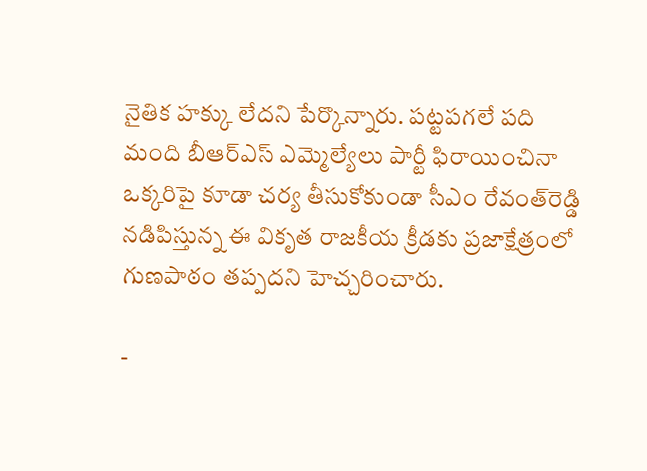నైతిక హక్కు లేదని పేర్కొన్నారు. పట్టపగలే పది మంది బీఆర్‌ఎస్‌ ఎమ్మెల్యేలు పార్టీ ఫిరాయించినా ఒక్కరిపై కూడా చర్య తీసుకోకుండా సీఎం రేవంత్‌రెడ్డి నడిపిస్తున్న ఈ వికృత రాజకీయ క్రీడకు ప్రజాక్షేత్రంలో గుణపాఠం తప్పదని హెచ్చరించారు.

-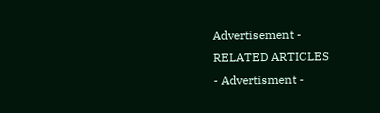Advertisement -
RELATED ARTICLES
- Advertisment -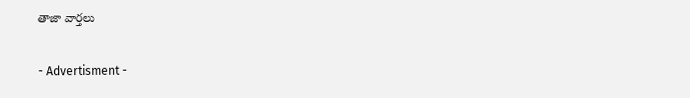తాజా వార్తలు

- Advertisment -